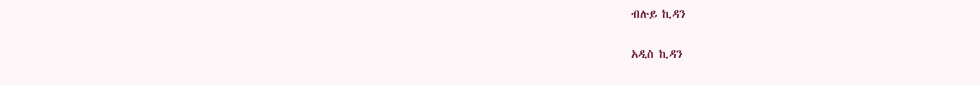ብሉይ ኪዳን

አዲስ ኪዳን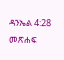ዳንኤል 4:28 መጽሐፍ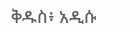ቅዱስ፥ አዲሱ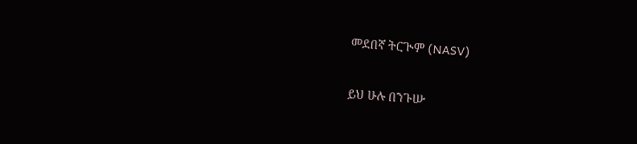መደበኛ ትርጒም (NASV)

ይህ ሁሉ በንጉሡ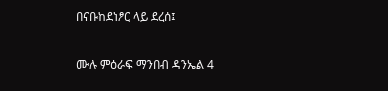በናቡከደነፆር ላይ ደረሰ፤

ሙሉ ምዕራፍ ማንበብ ዳንኤል 4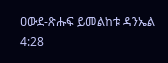ዐውደ-ጽሑፍ ይመልከቱ ዳንኤል 4:28